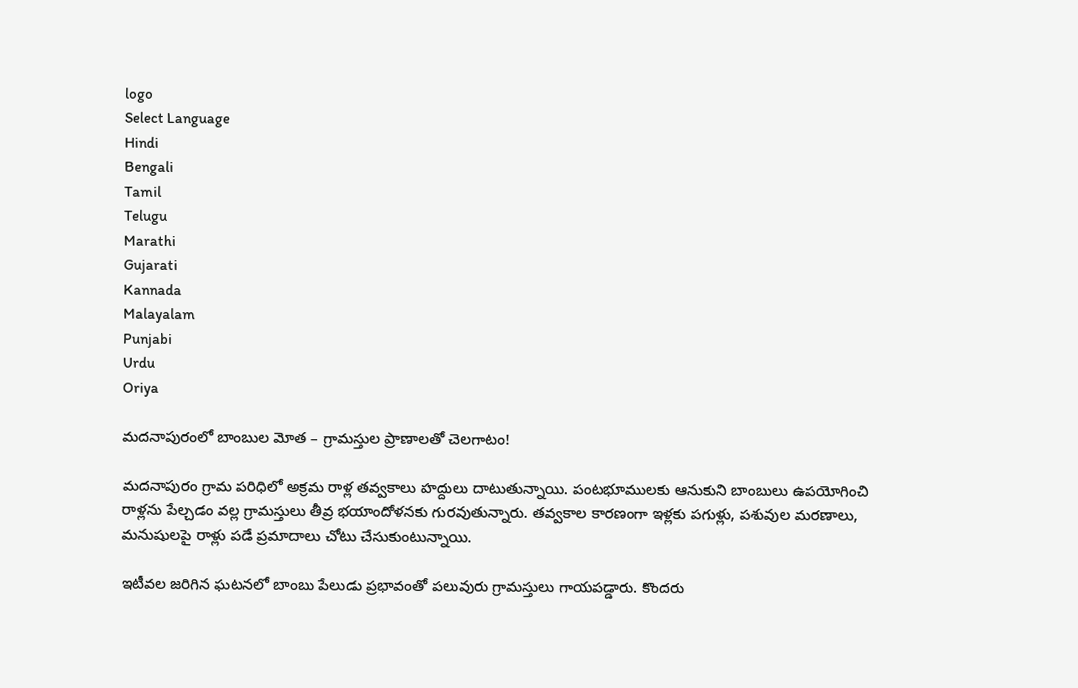logo
Select Language
Hindi
Bengali
Tamil
Telugu
Marathi
Gujarati
Kannada
Malayalam
Punjabi
Urdu
Oriya

మదనాపురంలో బాంబుల మోత – గ్రామస్తుల ప్రాణాలతో చెలగాటం!

మదనాపురం గ్రామ పరిధిలో అక్రమ రాళ్ల తవ్వకాలు హద్దులు దాటుతున్నాయి. పంటభూములకు ఆనుకుని బాంబులు ఉపయోగించి రాళ్లను పేల్చడం వల్ల గ్రామస్తులు తీవ్ర భయాందోళనకు గురవుతున్నారు. తవ్వకాల కారణంగా ఇళ్లకు పగుళ్లు, పశువుల మరణాలు, మనుషులపై రాళ్లు పడే ప్రమాదాలు చోటు చేసుకుంటున్నాయి.

ఇటీవల జరిగిన ఘటనలో బాంబు పేలుడు ప్రభావంతో పలువురు గ్రామస్తులు గాయపడ్డారు. కొందరు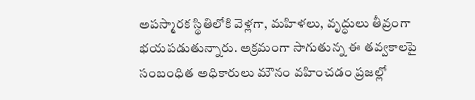అపస్మారక స్థితిలోకి వెళ్లగా, మహిళలు, వృద్ధులు తీవ్రంగా భయపడుతున్నారు. అక్రమంగా సాగుతున్న ఈ తవ్వకాలపై సంబంధిత అధికారులు మౌనం వహించడం ప్రజల్లో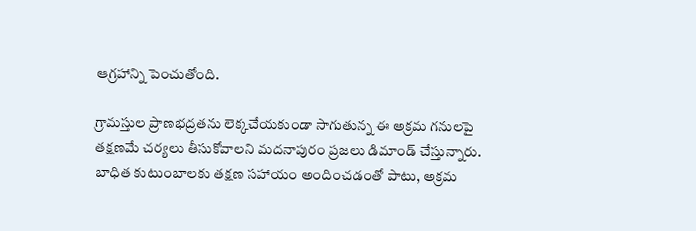ఆగ్రహాన్ని పెంచుతోంది.

గ్రామస్తుల ప్రాణభద్రతను లెక్కచేయకుండా సాగుతున్న ఈ అక్రమ గనులపై తక్షణమే చర్యలు తీసుకోవాలని మదనాపురం ప్రజలు డిమాండ్ చేస్తున్నారు. బాధిత కుటుంబాలకు తక్షణ సహాయం అందించడంతో పాటు, అక్రమ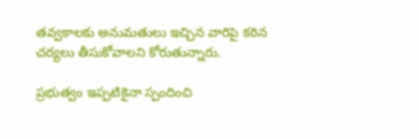తవ్వకాలకు అనుమతులు ఇచ్చిన వారిపై కఠిన చర్యలు తీసుకోవాలని కోరుతున్నారు.

ప్రభుత్వం ఇప్పటికైనా స్పందించి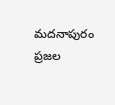మదనాపురం ప్రజల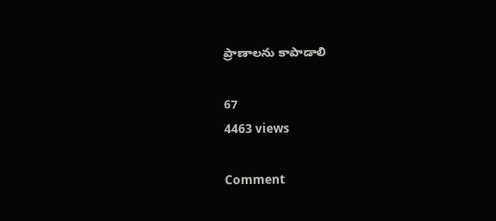ప్రాణాలను కాపాడాలి

67
4463 views

Comment